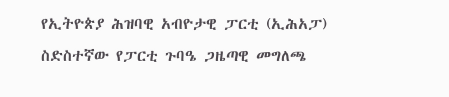የኢትዮጵያ ሕዝባዊ አብዮታዊ ፓርቲ (ኢሕአፓ) ስድስተኛው የፓርቲ ጉባዔ ጋዜጣዊ መግለጫ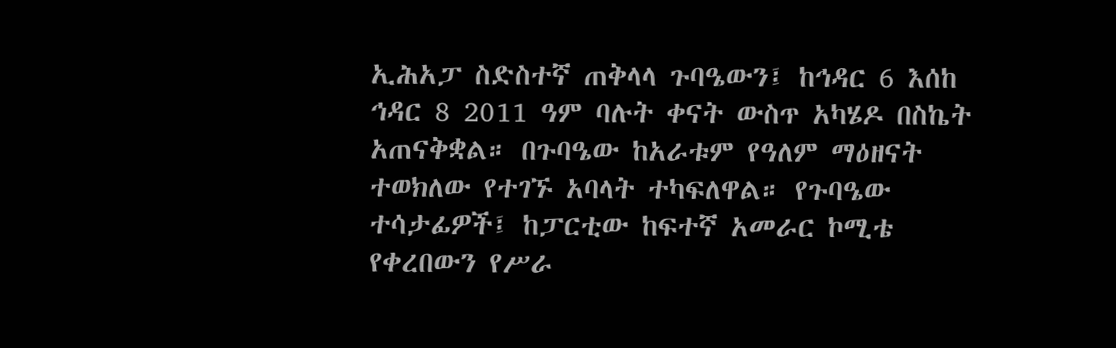ኢሕአፓ ስድስተኛ ጠቅላላ ጉባዔውን፤ ከኅዳር 6 እሰከ ኅዳር 8 2011 ዓም ባሉት ቀናት ውስጥ አካሄዶ በስኬት አጠናቅቋል። በጉባዔው ከአራቱም የዓለም ማዕዘናት ተወክለው የተገኙ አባላት ተካፍለዋል። የጉባዔው ተሳታፊዎች፤ ከፓርቲው ከፍተኛ አመራር ኮሚቴ የቀረበውን የሥራ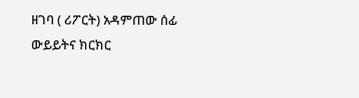ዘገባ ( ሪፖርት) አዳምጠው ሰፊ ውይይትና ክርክር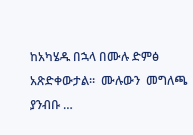ከአካሄዱ በኋላ በሙሉ ድምፅ አጽድቀውታል።  ሙሉውን  መግለጫ ያንብቡ …